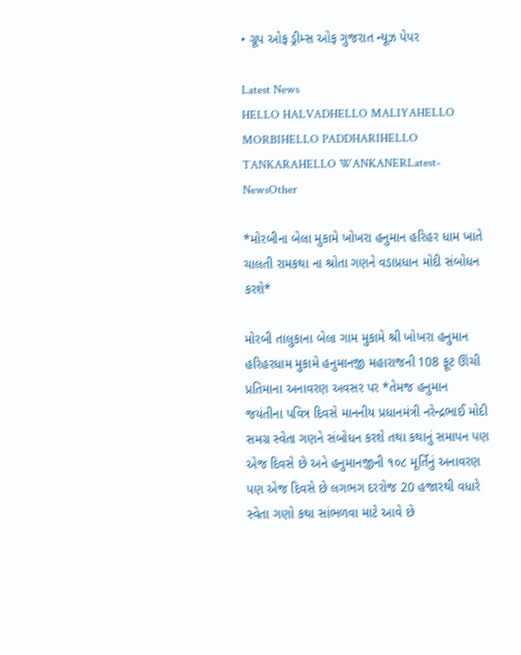• ગ્રૂપ ઓફ ડ્રીમ્સ ઓફ ગુજરાત ન્યૂઝ પેપર

Latest News
HELLO HALVADHELLO MALIYAHELLO MORBIHELLO PADDHARIHELLO TANKARAHELLO WANKANERLatest-NewsOther

*મોરબીના બેલા મુકામે ખોખરા હનુમાન હરિહર ધામ ખાતે ચાલતી રામકથા ના શ્રોતા ગણને વડાપ્રધાન મોદી સંબોધન કરશે*

મોરબી તાલુકાના બેલા ગામ મુકામે શ્રી ખોખરા હનુમાન હરિહરધામ મુકામે હનુમાનજી મહારાજની 108 ફૂટ ઊંચી પ્રતિમાના અનાવરણ અવસર પર *તેમજ હનુમાન જયંતીના પવિત્ર દિવસે માનનીય પ્રધાનમંત્રી નરેન્દ્રભાઈ મોદી સમગ્ર સ્વેતા ગણને સંબોધન કરશે તથા કથાનું સમાપન પણ એજ દિવસે છે અને હનુમાનજીની ૧૦૮ મૂર્તિનું અનાવરણ પણ એજ દિવસે છે લગભગ દરરોજ 20 હજારથી વધારે સ્વેતા ગણો કથા સાંભળવા માટે આવે છે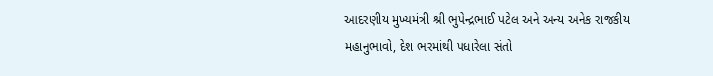આદરણીય મુખ્યમંત્રી શ્રી ભુપેન્દ્રભાઈ પટેલ અને અન્ય અનેક રાજકીય મહાનુભાવો, દેશ ભરમાંથી પધારેલા સંતો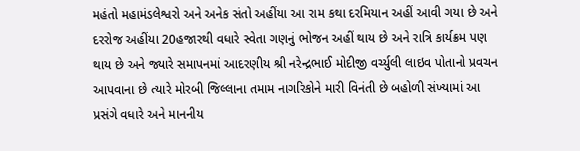મહંતો મહામંડલેશ્વરો અને અનેક સંતો અહીંયા આ રામ કથા દરમિયાન અહીં આવી ગયા છે અને દરરોજ અહીંયા 20હજારથી વધારે સ્વેતા ગણનું ભોજન અહીં થાય છે અને રાત્રિ કાર્યક્રમ પણ થાય છે અને જ્યારે સમાપનમાં આદરણીય શ્રી નરેન્દ્રભાઈ મોદીજી વર્ચ્યુલી લાઇવ પોતાનો પ્રવચન આપવાના છે ત્યારે મોરબી જિલ્લાના તમામ નાગરિકોને મારી વિનંતી છે બહોળી સંખ્યામાં આ પ્રસંગે વધારે અને માનનીય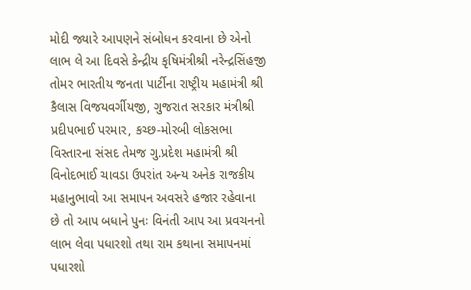મોદી જ્યારે આપણને સંબોધન કરવાના છે એનો લાભ લે આ દિવસે કેન્દ્રીય કૃષિમંત્રીશ્રી નરેન્દ્રસિંહજી તોમર ભારતીય જનતા પાર્ટીના રાષ્ટ્રીય મહામંત્રી શ્રી કૈલાસ વિજયવર્ગીયજી, ગુજરાત સરકાર મંત્રીશ્રી પ્રદીપભાઈ પરમાર, કચ્છ-મોરબી લોકસભા વિસ્તારના સંસદ તેમજ ગુ.પ્રદેશ મહામંત્રી શ્રી વિનોદભાઈ ચાવડા ઉપરાંત અન્ય અનેક રાજકીય મહાનુભાવો આ સમાપન અવસરે હજાર રહેવાના છે તો આપ બધાને પુનઃ વિનંતી આપ આ પ્રવચનનો લાભ લેવા પધારશો તથા રામ કથાના સમાપનમાં પધારશો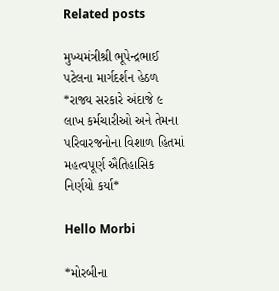Related posts

મુખ્યમંત્રીશ્રી ભૂપેન્દ્રભાઈ પટેલના માર્ગદર્શન હેઠળ  *રાજ્ય સરકારે અંદાજે ૯ લાખ કર્મચારીઓ અને તેમના પરિવારજનોના વિશાળ હિતમાં મહત્વપૂર્ણ ઐતિહાસિક નિર્ણયો કર્યા*

Hello Morbi

*મોરબીના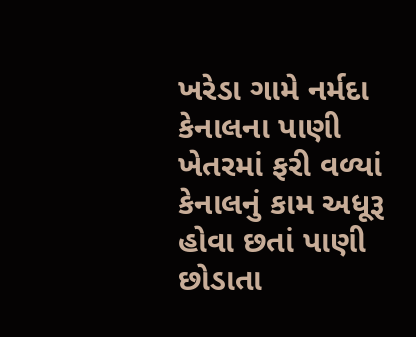ખરેડા ગામે નર્મદા કેનાલના પાણી ખેતરમાં ફરી વળ્યાં કેનાલનું કામ અધૂરૂ હોવા છતાં પાણી છોડાતા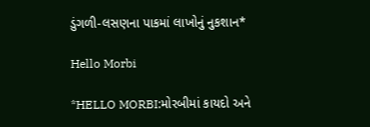ડુંગળી-લસણના પાકમાં લાખોનું નુકશાન*

Hello Morbi

*HELLO MORBI:મોરબીમાં કાયદો અને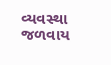વ્યવસ્થા જળવાય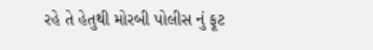રહે તે હેતુથી મોરબી પોલીસ નું ફૂટ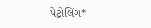પેટ્રોલિંગ*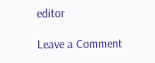editor

Leave a Comment